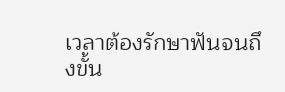เวลาต้องรักษาฟันจนถึงขั้น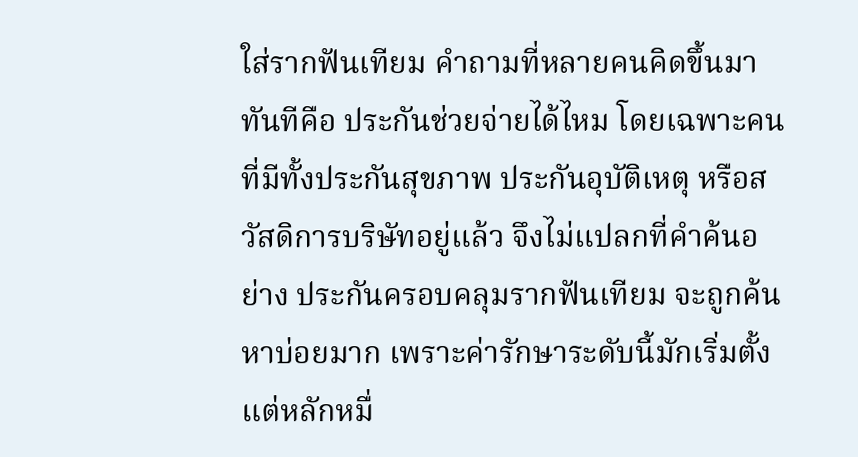ใส่รากฟันเทียม คำถามที่หลายคนคิดขึ้นมาทันทีคือ ประกันช่วยจ่ายได้ไหม โดยเฉพาะคนที่มีทั้งประกันสุขภาพ ประกันอุบัติเหตุ หรือสวัสดิการบริษัทอยู่แล้ว จึงไม่แปลกที่คำค้นอย่าง ประกันครอบคลุมรากฟันเทียม จะถูกค้นหาบ่อยมาก เพราะค่ารักษาระดับนี้มักเริ่มตั้งแต่หลักหมื่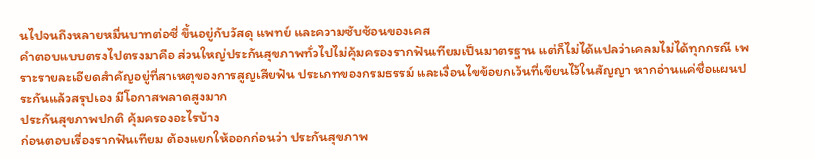นไปจนถึงหลายหมื่นบาทต่อซี่ ขึ้นอยู่กับวัสดุ แพทย์ และความซับซ้อนของเคส
คำตอบแบบตรงไปตรงมาคือ ส่วนใหญ่ประกันสุขภาพทั่วไปไม่คุ้มครองรากฟันเทียมเป็นมาตรฐาน แต่ก็ไม่ได้แปลว่าเคลมไม่ได้ทุกกรณี เพราะรายละเอียดสำคัญอยู่ที่สาเหตุของการสูญเสียฟัน ประเภทของกรมธรรม์ และเงื่อนไขข้อยกเว้นที่เขียนไว้ในสัญญา หากอ่านแค่ชื่อแผนประกันแล้วสรุปเอง มีโอกาสพลาดสูงมาก
ประกันสุขภาพปกติ คุ้มครองอะไรบ้าง
ก่อนตอบเรื่องรากฟันเทียม ต้องแยกให้ออกก่อนว่า ประกันสุขภาพ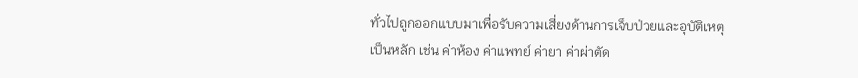ทั่วไปถูกออกแบบมาเพื่อรับความเสี่ยงด้านการเจ็บป่วยและอุบัติเหตุเป็นหลัก เช่น ค่าห้อง ค่าแพทย์ ค่ายา ค่าผ่าตัด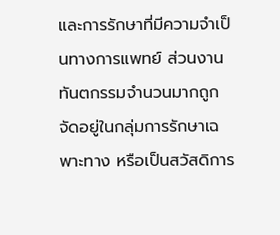และการรักษาที่มีความจำเป็นทางการแพทย์ ส่วนงานทันตกรรมจำนวนมากถูกจัดอยู่ในกลุ่มการรักษาเฉพาะทาง หรือเป็นสวัสดิการ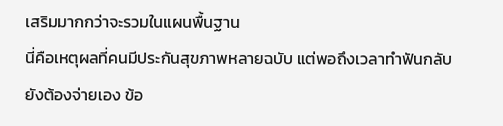เสริมมากกว่าจะรวมในแผนพื้นฐาน
นี่คือเหตุผลที่คนมีประกันสุขภาพหลายฉบับ แต่พอถึงเวลาทำฟันกลับยังต้องจ่ายเอง ข้อ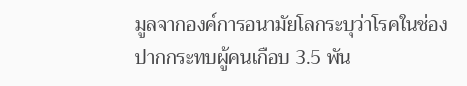มูลจากองค์การอนามัยโลกระบุว่าโรคในช่องปากกระทบผู้คนเกือบ 3.5 พัน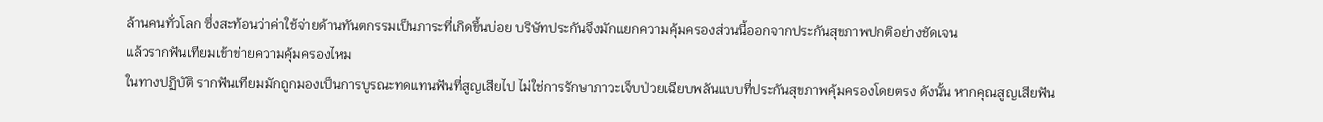ล้านคนทั่วโลก ซึ่งสะท้อนว่าค่าใช้จ่ายด้านทันตกรรมเป็นภาระที่เกิดขึ้นบ่อย บริษัทประกันจึงมักแยกความคุ้มครองส่วนนี้ออกจากประกันสุขภาพปกติอย่างชัดเจน
แล้วรากฟันเทียมเข้าข่ายความคุ้มครองไหม
ในทางปฏิบัติ รากฟันเทียมมักถูกมองเป็นการบูรณะทดแทนฟันที่สูญเสียไป ไม่ใช่การรักษาภาวะเจ็บป่วยเฉียบพลันแบบที่ประกันสุขภาพคุ้มครองโดยตรง ดังนั้น หากคุณสูญเสียฟัน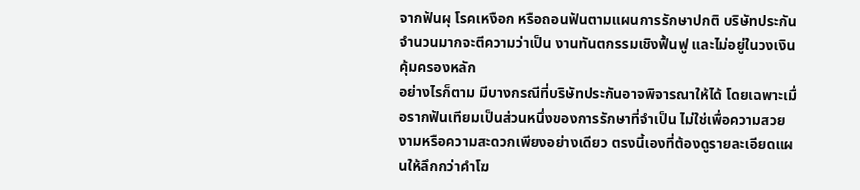จากฟันผุ โรคเหงือก หรือถอนฟันตามแผนการรักษาปกติ บริษัทประกันจำนวนมากจะตีความว่าเป็น งานทันตกรรมเชิงฟื้นฟู และไม่อยู่ในวงเงินคุ้มครองหลัก
อย่างไรก็ตาม มีบางกรณีที่บริษัทประกันอาจพิจารณาให้ได้ โดยเฉพาะเมื่อรากฟันเทียมเป็นส่วนหนึ่งของการรักษาที่จำเป็น ไม่ใช่เพื่อความสวยงามหรือความสะดวกเพียงอย่างเดียว ตรงนี้เองที่ต้องดูรายละเอียดแผนให้ลึกกว่าคำโฆ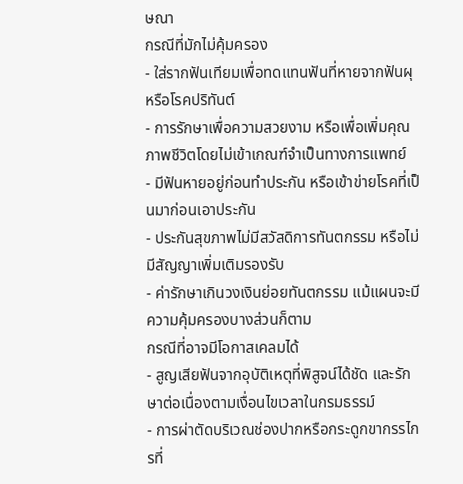ษณา
กรณีที่มักไม่คุ้มครอง
- ใส่รากฟันเทียมเพื่อทดแทนฟันที่หายจากฟันผุหรือโรคปริทันต์
- การรักษาเพื่อความสวยงาม หรือเพื่อเพิ่มคุณภาพชีวิตโดยไม่เข้าเกณฑ์จำเป็นทางการแพทย์
- มีฟันหายอยู่ก่อนทำประกัน หรือเข้าข่ายโรคที่เป็นมาก่อนเอาประกัน
- ประกันสุขภาพไม่มีสวัสดิการทันตกรรม หรือไม่มีสัญญาเพิ่มเติมรองรับ
- ค่ารักษาเกินวงเงินย่อยทันตกรรม แม้แผนจะมีความคุ้มครองบางส่วนก็ตาม
กรณีที่อาจมีโอกาสเคลมได้
- สูญเสียฟันจากอุบัติเหตุที่พิสูจน์ได้ชัด และรักษาต่อเนื่องตามเงื่อนไขเวลาในกรมธรรม์
- การผ่าตัดบริเวณช่องปากหรือกระดูกขากรรไกรที่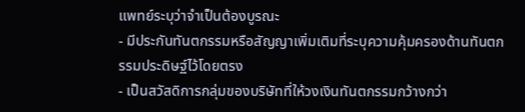แพทย์ระบุว่าจำเป็นต้องบูรณะ
- มีประกันทันตกรรมหรือสัญญาเพิ่มเติมที่ระบุความคุ้มครองด้านทันตกรรมประดิษฐ์ไว้โดยตรง
- เป็นสวัสดิการกลุ่มของบริษัทที่ให้วงเงินทันตกรรมกว้างกว่า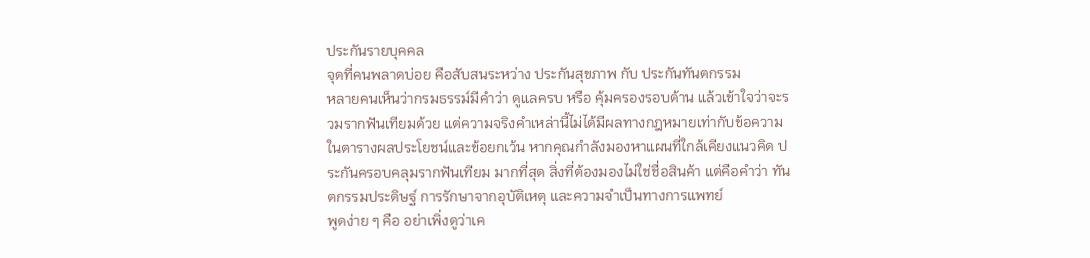ประกันรายบุคคล
จุดที่คนพลาดบ่อย คือสับสนระหว่าง ประกันสุขภาพ กับ ประกันทันตกรรม
หลายคนเห็นว่ากรมธรรม์มีคำว่า ดูแลครบ หรือ คุ้มครองรอบด้าน แล้วเข้าใจว่าจะรวมรากฟันเทียมด้วย แต่ความจริงคำเหล่านี้ไม่ได้มีผลทางกฎหมายเท่ากับข้อความในตารางผลประโยชน์และข้อยกเว้น หากคุณกำลังมองหาแผนที่ใกล้เคียงแนวคิด ประกันครอบคลุมรากฟันเทียม มากที่สุด สิ่งที่ต้องมองไม่ใช่ชื่อสินค้า แต่คือคำว่า ทันตกรรมประดิษฐ์ การรักษาจากอุบัติเหตุ และความจำเป็นทางการแพทย์
พูดง่าย ๆ คือ อย่าเพิ่งดูว่าเค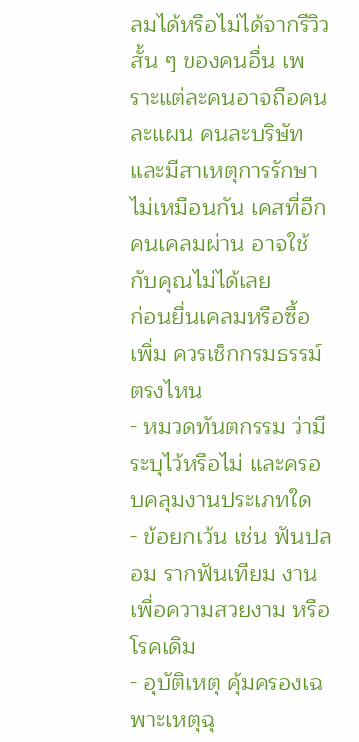ลมได้หรือไม่ได้จากรีวิวสั้น ๆ ของคนอื่น เพราะแต่ละคนอาจถือคนละแผน คนละบริษัท และมีสาเหตุการรักษาไม่เหมือนกัน เคสที่อีกคนเคลมผ่าน อาจใช้กับคุณไม่ได้เลย
ก่อนยื่นเคลมหรือซื้อเพิ่ม ควรเช็กกรมธรรม์ตรงไหน
- หมวดทันตกรรม ว่ามีระบุไว้หรือไม่ และครอบคลุมงานประเภทใด
- ข้อยกเว้น เช่น ฟันปลอม รากฟันเทียม งานเพื่อความสวยงาม หรือโรคเดิม
- อุบัติเหตุ คุ้มครองเฉพาะเหตุฉุ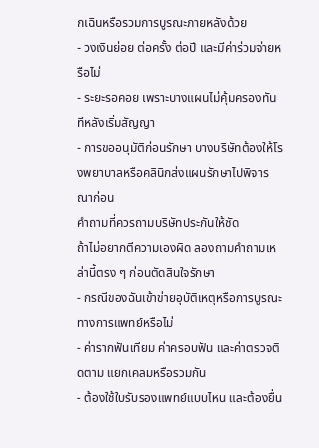กเฉินหรือรวมการบูรณะภายหลังด้วย
- วงเงินย่อย ต่อครั้ง ต่อปี และมีค่าร่วมจ่ายหรือไม่
- ระยะรอคอย เพราะบางแผนไม่คุ้มครองทันทีหลังเริ่มสัญญา
- การขออนุมัติก่อนรักษา บางบริษัทต้องให้โรงพยาบาลหรือคลินิกส่งแผนรักษาไปพิจารณาก่อน
คำถามที่ควรถามบริษัทประกันให้ชัด
ถ้าไม่อยากตีความเองผิด ลองถามคำถามเหล่านี้ตรง ๆ ก่อนตัดสินใจรักษา
- กรณีของฉันเข้าข่ายอุบัติเหตุหรือการบูรณะทางการแพทย์หรือไม่
- ค่ารากฟันเทียม ค่าครอบฟัน และค่าตรวจติดตาม แยกเคลมหรือรวมกัน
- ต้องใช้ใบรับรองแพทย์แบบไหน และต้องยื่น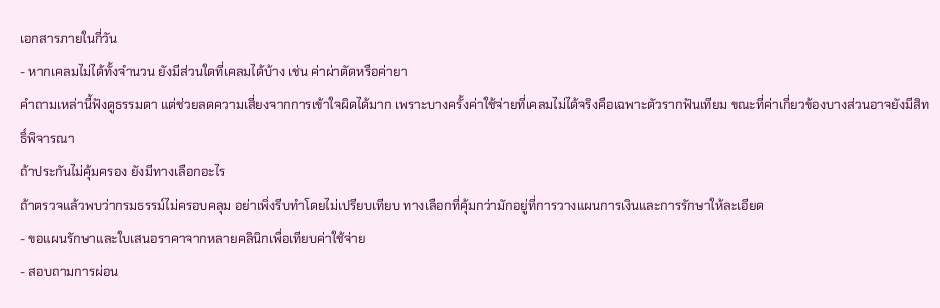เอกสารภายในกี่วัน
- หากเคลมไม่ได้ทั้งจำนวน ยังมีส่วนใดที่เคลมได้บ้าง เช่น ค่าผ่าตัดหรือค่ายา
คำถามเหล่านี้ฟังดูธรรมดา แต่ช่วยลดความเสี่ยงจากการเข้าใจผิดได้มาก เพราะบางครั้งค่าใช้จ่ายที่เคลมไม่ได้จริงคือเฉพาะตัวรากฟันเทียม ขณะที่ค่าเกี่ยวข้องบางส่วนอาจยังมีสิทธิ์พิจารณา
ถ้าประกันไม่คุ้มครอง ยังมีทางเลือกอะไร
ถ้าตรวจแล้วพบว่ากรมธรรม์ไม่ครอบคลุม อย่าเพิ่งรีบทำโดยไม่เปรียบเทียบ ทางเลือกที่คุ้มกว่ามักอยู่ที่การวางแผนการเงินและการรักษาให้ละเอียด
- ขอแผนรักษาและใบเสนอราคาจากหลายคลินิกเพื่อเทียบค่าใช้จ่าย
- สอบถามการผ่อน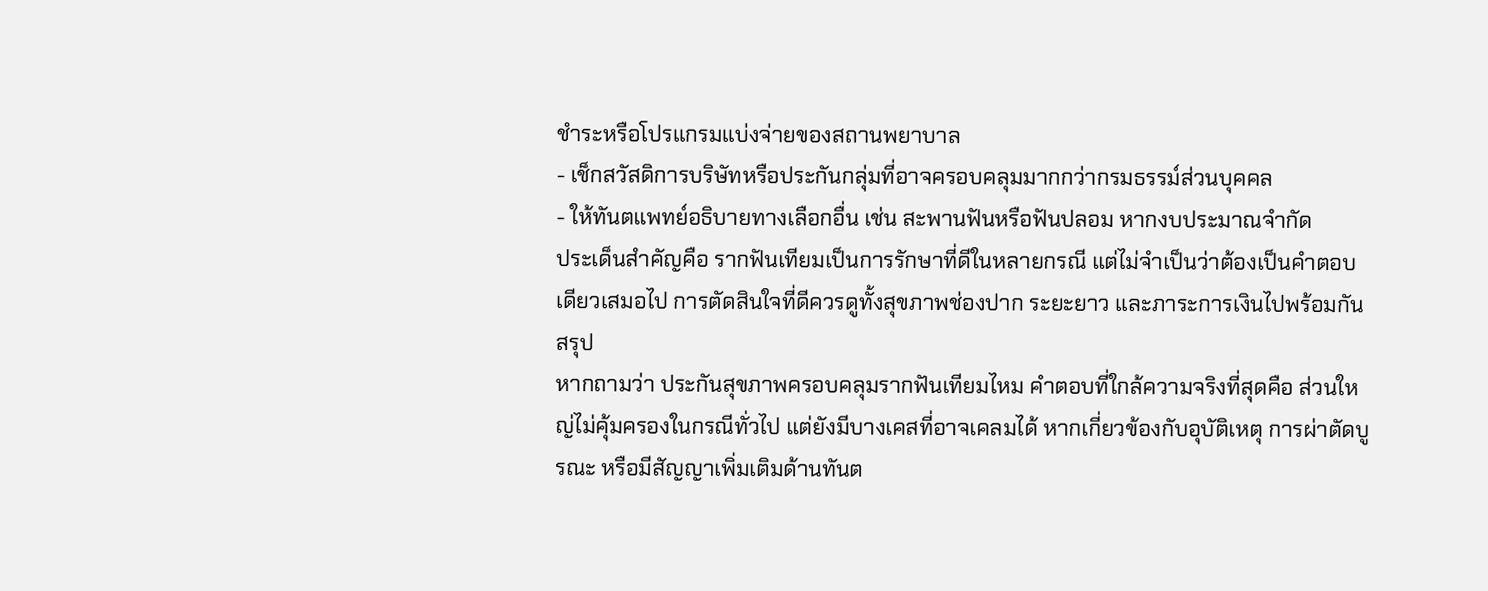ชำระหรือโปรแกรมแบ่งจ่ายของสถานพยาบาล
- เช็กสวัสดิการบริษัทหรือประกันกลุ่มที่อาจครอบคลุมมากกว่ากรมธรรม์ส่วนบุคคล
- ให้ทันตแพทย์อธิบายทางเลือกอื่น เช่น สะพานฟันหรือฟันปลอม หากงบประมาณจำกัด
ประเด็นสำคัญคือ รากฟันเทียมเป็นการรักษาที่ดีในหลายกรณี แต่ไม่จำเป็นว่าต้องเป็นคำตอบเดียวเสมอไป การตัดสินใจที่ดีควรดูทั้งสุขภาพช่องปาก ระยะยาว และภาระการเงินไปพร้อมกัน
สรุป
หากถามว่า ประกันสุขภาพครอบคลุมรากฟันเทียมไหม คำตอบที่ใกล้ความจริงที่สุดคือ ส่วนใหญ่ไม่คุ้มครองในกรณีทั่วไป แต่ยังมีบางเคสที่อาจเคลมได้ หากเกี่ยวข้องกับอุบัติเหตุ การผ่าตัดบูรณะ หรือมีสัญญาเพิ่มเติมด้านทันต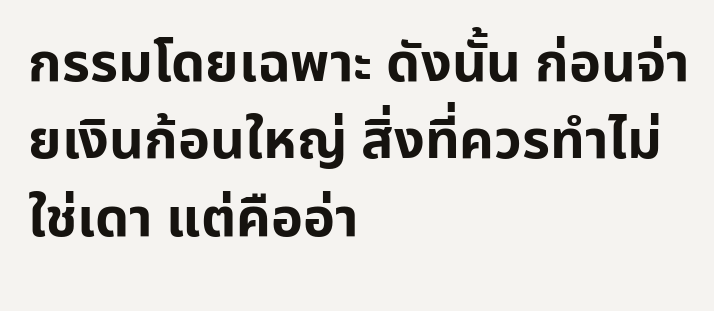กรรมโดยเฉพาะ ดังนั้น ก่อนจ่ายเงินก้อนใหญ่ สิ่งที่ควรทำไม่ใช่เดา แต่คืออ่า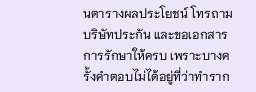นตารางผลประโยชน์ โทรถามบริษัทประกัน และขอเอกสารการรักษาให้ครบ เพราะบางครั้งคำตอบไม่ได้อยู่ที่ว่าทำราก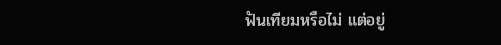ฟันเทียมหรือไม่ แต่อยู่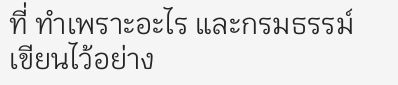ที่ ทำเพราะอะไร และกรมธรรม์เขียนไว้อย่าง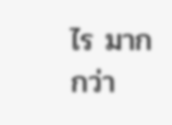ไร มากกว่า